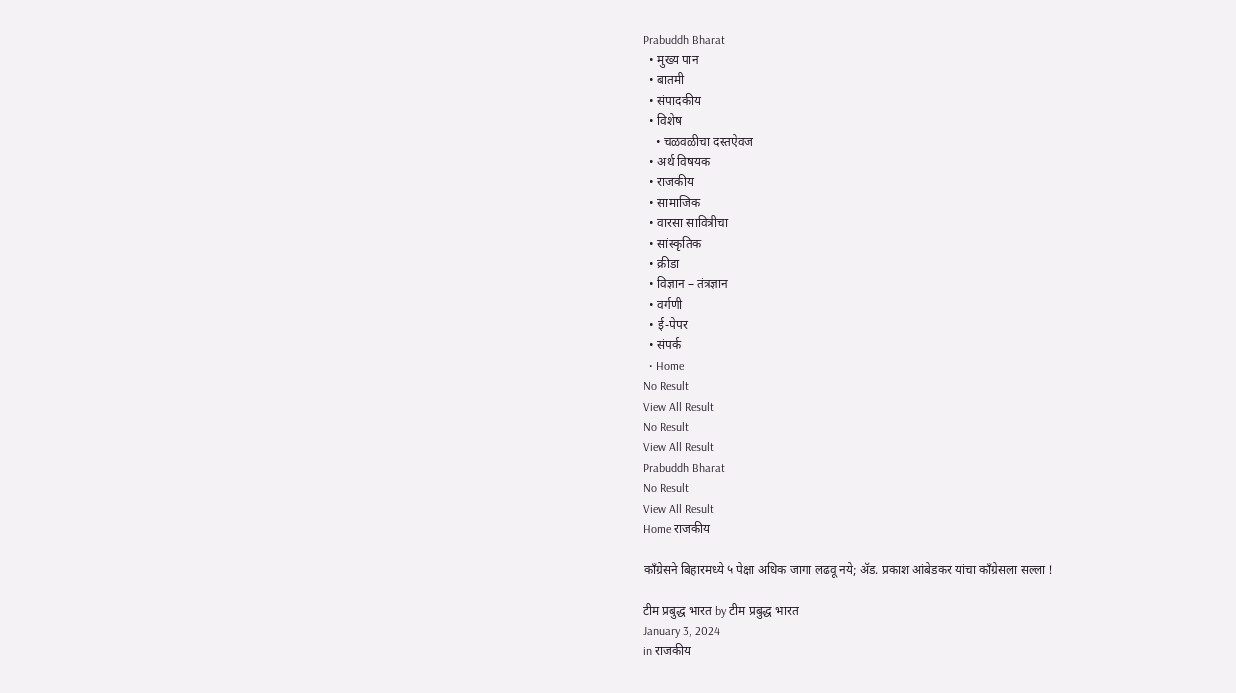Prabuddh Bharat
  • मुख्य पान
  • बातमी
  • संपादकीय
  • विशेष
    • चळवळीचा दस्तऐवज
  • अर्थ विषयक
  • राजकीय
  • सामाजिक
  • वारसा सावित्रीचा
  • सांस्कृतिक
  • क्रीडा
  • विज्ञान – तंत्रज्ञान
  • वर्गणी
  • ई-पेपर
  • संपर्क
  • Home
No Result
View All Result
No Result
View All Result
Prabuddh Bharat
No Result
View All Result
Home राजकीय

काँग्रेसने बिहारमध्ये ५ पेक्षा अधिक जागा लढवू नये; ॲड. प्रकाश आंबेडकर यांचा काँग्रेसला सल्ला !

टीम प्रबुद्ध भारत by टीम प्रबुद्ध भारत
January 3, 2024
in राजकीय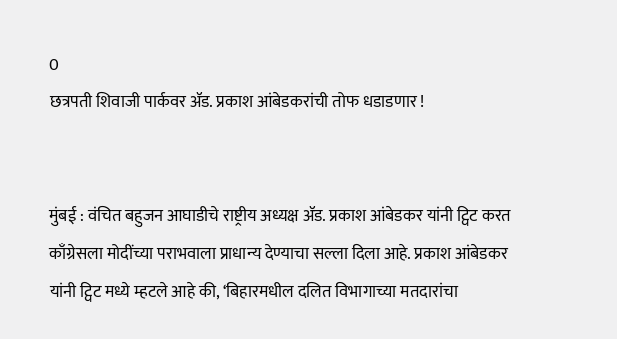0
छत्रपती शिवाजी पार्कवर ॲड. प्रकाश आंबेडकरांची तोफ धडाडणार !


मुंबई : वंचित बहुजन आघाडीचे राष्ट्रीय अध्यक्ष ॲड. प्रकाश आंबेडकर यांनी ट्विट करत काँग्रेसला मोदींच्या पराभवाला प्राधान्य देण्याचा सल्ला दिला आहे. प्रकाश आंबेडकर यांनी ट्विट मध्ये म्हटले आहे की, ‘बिहारमधील दलित विभागाच्या मतदारांचा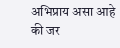अभिप्राय असा आहे की जर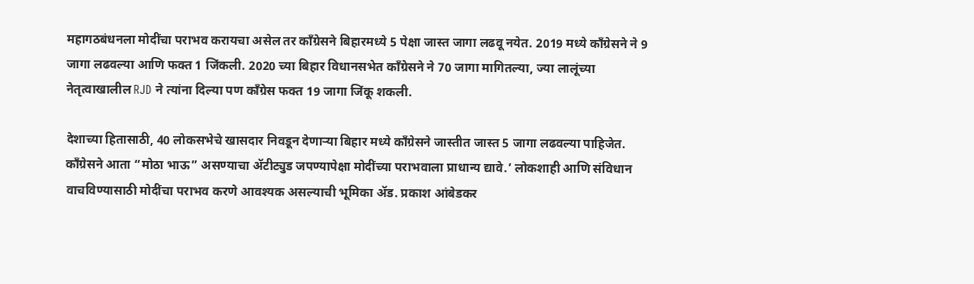महागठबंधनला मोदींचा पराभव करायचा असेल तर काँग्रेसने बिहारमध्ये 5 पेक्षा जास्त जागा लढवू नयेत. 2019 मध्ये काँग्रेसने ने 9 जागा लढवल्या आणि फक्त 1 जिंकली. 2020 च्या बिहार विधानसभेत काँग्रेसने ने 70 जागा मागितल्या, ज्या लालूंच्या नेतृत्वाखालील RJD ने त्यांना दिल्या पण काँग्रेस फक्त 19 जागा जिंकू शकली.

देशाच्या हितासाठी, 40 लोकसभेचे खासदार निवडून देणाऱ्या बिहार मध्ये काँग्रेसने जास्तीत जास्त 5 जागा लढवल्या पाहिजेत. काँग्रेसने आता “मोठा भाऊ” असण्याचा ॲटीट्युड जपण्यापेक्षा मोदींच्या पराभवाला प्राधान्य द्यावे.’ लोकशाही आणि संविधान वाचविण्यासाठी मोदींचा पराभव करणे आवश्यक असल्याची भूमिका ॲड. प्रकाश आंबेडकर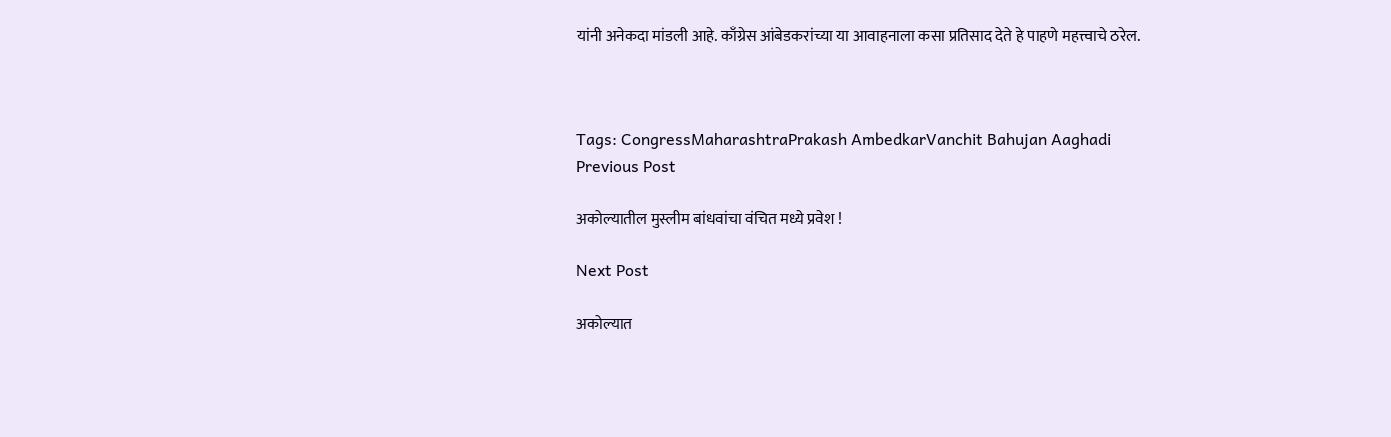यांनी अनेकदा मांडली आहे. काँग्रेस आंबेडकरांच्या या आवाहनाला कसा प्रतिसाद देते हे पाहणे महत्त्वाचे ठरेल.



Tags: CongressMaharashtraPrakash AmbedkarVanchit Bahujan Aaghadi
Previous Post

अकोल्यातील मुस्लीम बांधवांचा वंचित मध्ये प्रवेश !

Next Post

अकोल्यात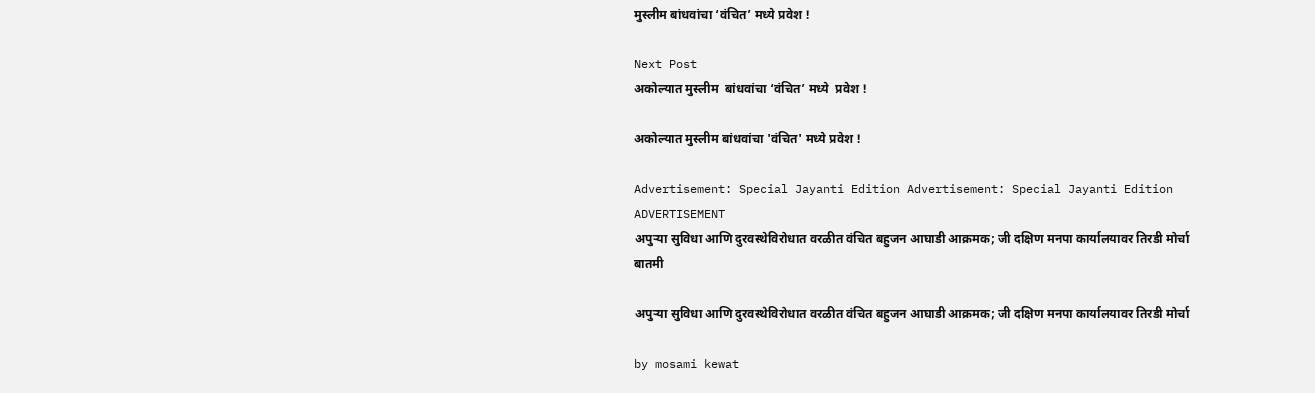मुस्लीम बांधवांचा ‘वंचित’ मध्ये प्रवेश !

Next Post
अकोल्यात मुस्लीम  बांधवांचा ‘वंचित’ मध्ये  प्रवेश !

अकोल्यात मुस्लीम बांधवांचा 'वंचित' मध्ये प्रवेश !

Advertisement: Special Jayanti Edition Advertisement: Special Jayanti Edition
ADVERTISEMENT
अपुऱ्या सुविधा आणि दुरवस्थेविरोधात वरळीत वंचित बहुजन आघाडी आक्रमक; जी दक्षिण मनपा कार्यालयावर तिरडी मोर्चा
बातमी

अपुऱ्या सुविधा आणि दुरवस्थेविरोधात वरळीत वंचित बहुजन आघाडी आक्रमक; जी दक्षिण मनपा कार्यालयावर तिरडी मोर्चा

by mosami kewat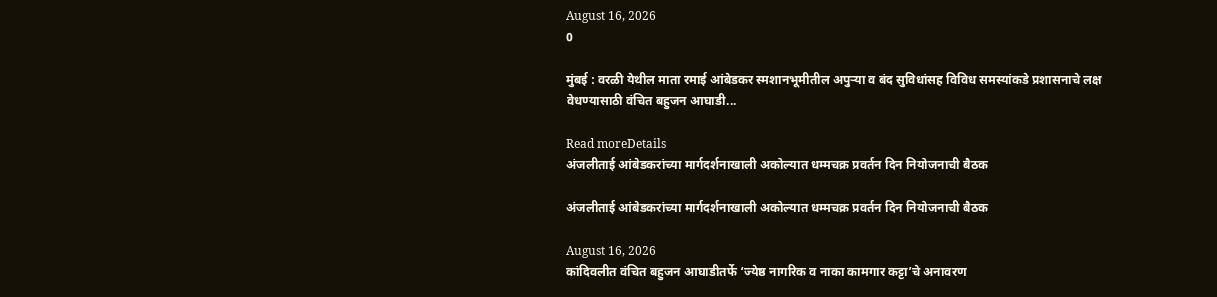August 16, 2026
0

मुंबई : वरळी येथील माता रमाई आंबेडकर स्मशानभूमीतील अपुऱ्या व बंद सुविधांसह विविध समस्यांकडे प्रशासनाचे लक्ष वेधण्यासाठी वंचित बहुजन आघाडी...

Read moreDetails
अंजलीताई आंबेडकरांच्या मार्गदर्शनाखाली अकोल्यात धम्मचक्र प्रवर्तन दिन नियोजनाची बैठक

अंजलीताई आंबेडकरांच्या मार्गदर्शनाखाली अकोल्यात धम्मचक्र प्रवर्तन दिन नियोजनाची बैठक

August 16, 2026
कांदिवलीत वंचित बहुजन आघाडीतर्फे ‘ज्येष्ठ नागरिक व नाका कामगार कट्टा’चे अनावरण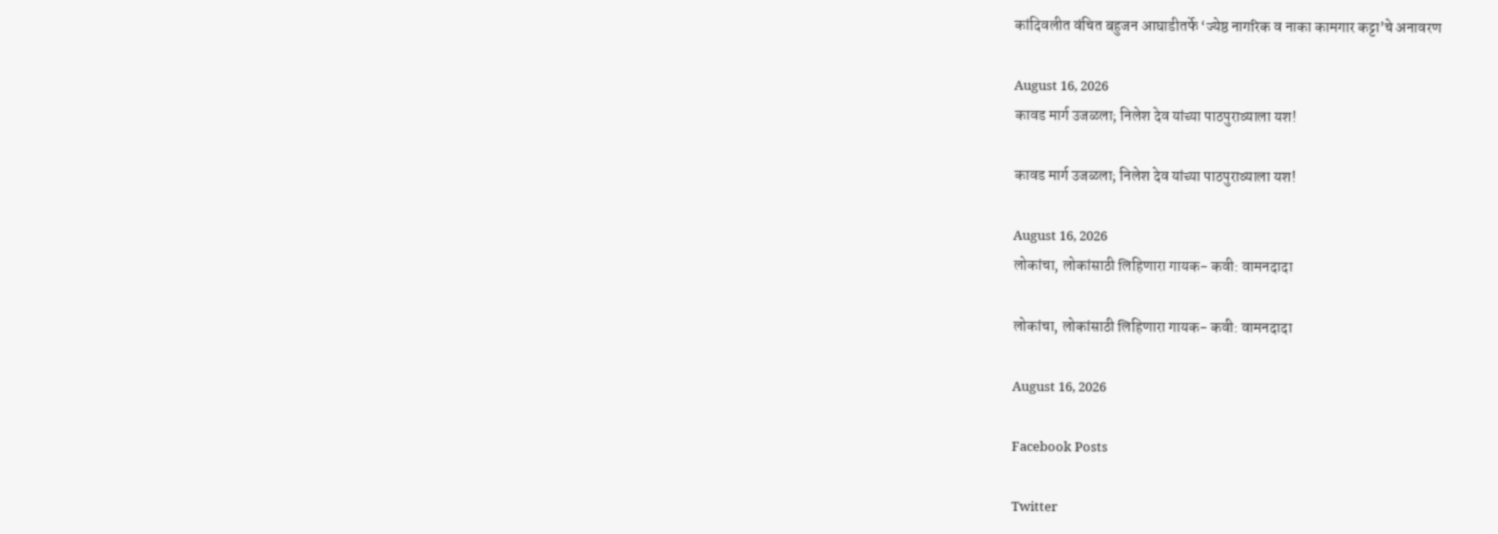कांदिवलीत वंचित बहुजन आघाडीतर्फे ‘ज्येष्ठ नागरिक व नाका कामगार कट्टा’चे अनावरण

August 16, 2026
कावड मार्ग उजळला; निलेश देव यांच्या पाठपुराव्याला यश!

कावड मार्ग उजळला; निलेश देव यांच्या पाठपुराव्याला यश!

August 16, 2026
लोकांचा, लोकांसाठी लिहिणारा गायक- कवी: वामनदादा

लोकांचा, लोकांसाठी लिहिणारा गायक- कवी: वामनदादा

August 16, 2026

Facebook Posts

Twitter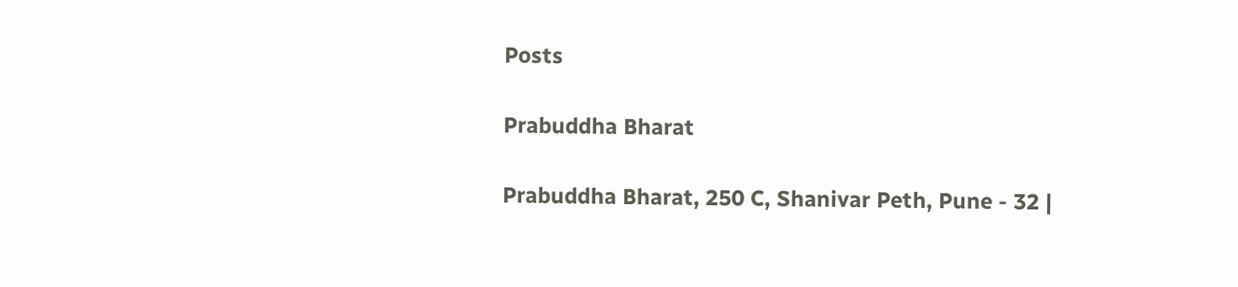Posts

Prabuddha Bharat

Prabuddha Bharat, 250 C, Shanivar Peth, Pune - 32 |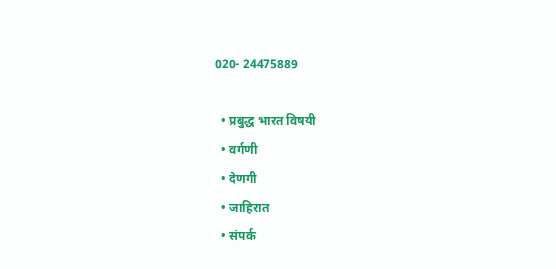020- 24475889

  • प्रबुद्ध भारत विषयी
  • वर्गणी
  • देणगी
  • जाहिरात
  • संपर्क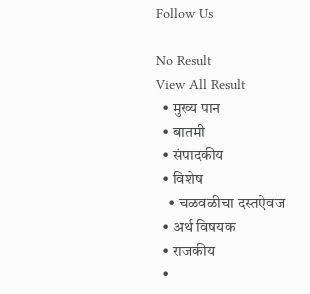Follow Us

No Result
View All Result
  • मुख्य पान
  • बातमी
  • संपादकीय
  • विशेष
    • चळवळीचा दस्तऐवज
  • अर्थ विषयक
  • राजकीय
  •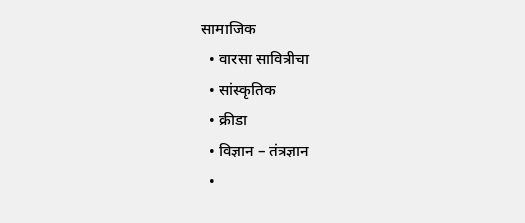सामाजिक
  • वारसा सावित्रीचा
  • सांस्कृतिक
  • क्रीडा
  • विज्ञान – तंत्रज्ञान
  •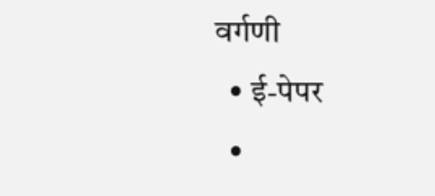वर्गणी
  • ई-पेपर
  •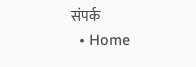संपर्क
  • Home